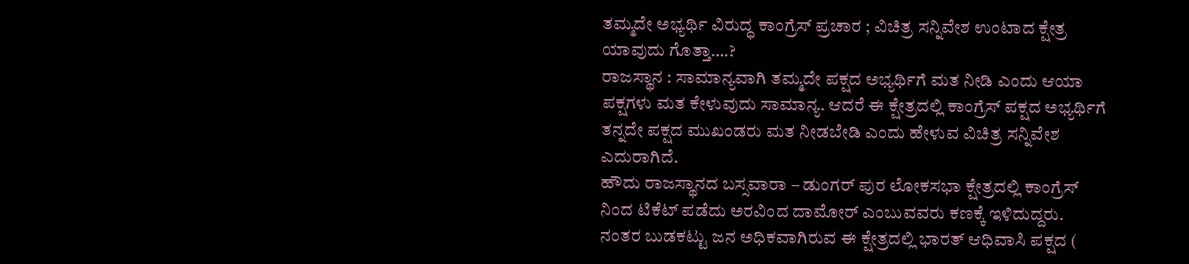ತಮ್ಮದೇ ಅಭ್ಯರ್ಥಿ ವಿರುದ್ಧ ಕಾಂಗ್ರೆಸ್ ಪ್ರಚಾರ ; ವಿಚಿತ್ರ ಸನ್ನಿವೇಶ ಉಂಟಾದ ಕ್ಷೇತ್ರ ಯಾವುದು ಗೊತ್ತಾ….?
ರಾಜಸ್ಥಾನ : ಸಾಮಾನ್ಯವಾಗಿ ತಮ್ಮದೇ ಪಕ್ಷದ ಅಭ್ಯರ್ಥಿಗೆ ಮತ ನೀಡಿ ಎಂದು ಆಯಾ ಪಕ್ಷಗಳು ಮತ ಕೇಳುವುದು ಸಾಮಾನ್ಯ. ಆದರೆ ಈ ಕ್ಷೇತ್ರದಲ್ಲಿ ಕಾಂಗ್ರೆಸ್ ಪಕ್ಷದ ಅಭ್ಯರ್ಥಿಗೆ ತನ್ನದೇ ಪಕ್ಷದ ಮುಖಂಡರು ಮತ ನೀಡಬೇಡಿ ಎಂದು ಹೇಳುವ ವಿಚಿತ್ರ ಸನ್ನಿವೇಶ ಎದುರಾಗಿದೆ.
ಹೌದು ರಾಜಸ್ಥಾನದ ಬಸ್ಸವಾರಾ – ಡುಂಗರ್ ಪುರ ಲೋಕಸಭಾ ಕ್ಷೇತ್ರದಲ್ಲಿ ಕಾಂಗ್ರೆಸ್ ನಿಂದ ಟಿಕೆಟ್ ಪಡೆದು ಅರವಿಂದ ದಾಮೋರ್ ಎಂಬುವವರು ಕಣಕ್ಕೆ ಇಳಿದುದ್ದರು. ನಂತರ ಬುಡಕಟ್ಟು ಜನ ಅಧಿಕವಾಗಿರುವ ಈ ಕ್ಷೇತ್ರದಲ್ಲಿ ಭಾರತ್ ಆಧಿವಾಸಿ ಪಕ್ಷದ (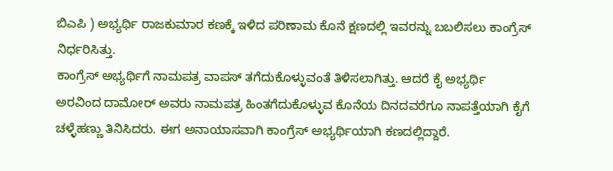ಬಿಎಪಿ ) ಅಭ್ಯರ್ಥಿ ರಾಜಕುಮಾರ ಕಣಕ್ಕೆ ಇಳಿದ ಪರಿಣಾಮ ಕೊನೆ ಕ್ಷಣದಲ್ಲಿ ಇವರನ್ನು ಬಬಲಿಸಲು ಕಾಂಗ್ರೆಸ್ ನಿರ್ಧರಿಸಿತ್ತು.
ಕಾಂಗ್ರೆಸ್ ಅಭ್ಯರ್ಥಿಗೆ ನಾಮಪತ್ರ ವಾಪಸ್ ತಗೆದುಕೊಳ್ಳುವಂತೆ ತಿಳಿಸಲಾಗಿತ್ತು. ಆದರೆ ಕೈ ಅಭ್ಯರ್ಥಿ ಅರವಿಂದ ದಾಮೋರ್ ಅವರು ನಾಮಪತ್ರ ಹಿಂತಗೆದುಕೊಳ್ಳುವ ಕೊನೆಯ ದಿನದವರೆಗೂ ನಾಪತ್ತೆಯಾಗಿ ಕೈಗೆ ಚಳ್ಳೆಹಣ್ಣು ತಿನಿಸಿದರು. ಈಗ ಅನಾಯಾಸವಾಗಿ ಕಾಂಗ್ರೆಸ್ ಅಭ್ಯರ್ಥಿಯಾಗಿ ಕಣದಲ್ಲಿದ್ದಾರೆ.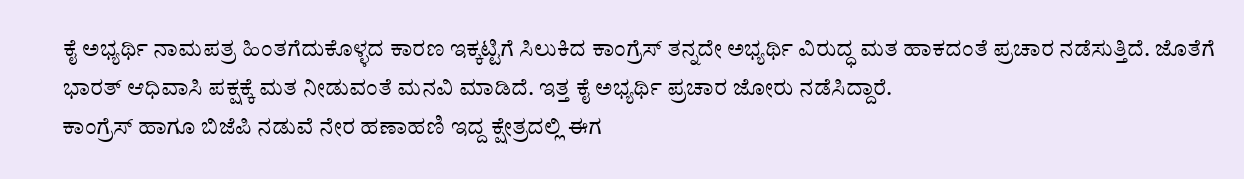ಕೈ ಅಭ್ಯರ್ಥಿ ನಾಮಪತ್ರ ಹಿಂತಗೆದುಕೊಳ್ಳದ ಕಾರಣ ಇಕ್ಕಟ್ಟಿಗೆ ಸಿಲುಕಿದ ಕಾಂಗ್ರೆಸ್ ತನ್ನದೇ ಅಭ್ಯರ್ಥಿ ವಿರುದ್ಧ ಮತ ಹಾಕದಂತೆ ಪ್ರಚಾರ ನಡೆಸುತ್ತಿದೆ. ಜೊತೆಗೆ ಭಾರತ್ ಆಧಿವಾಸಿ ಪಕ್ಷಕ್ಕೆ ಮತ ನೀಡುವಂತೆ ಮನವಿ ಮಾಡಿದೆ. ಇತ್ತ ಕೈ ಅಭ್ಯರ್ಥಿ ಪ್ರಚಾರ ಜೋರು ನಡೆಸಿದ್ದಾರೆ.
ಕಾಂಗ್ರೆಸ್ ಹಾಗೂ ಬಿಜೆಪಿ ನಡುವೆ ನೇರ ಹಣಾಹಣಿ ಇದ್ದ ಕ್ಷೇತ್ರದಲ್ಲಿ ಈಗ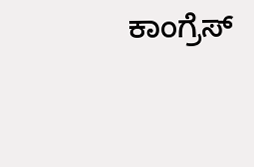ಕಾಂಗ್ರೆಸ್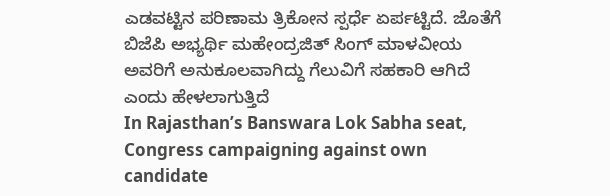ಎಡವಟ್ಟಿನ ಪರಿಣಾಮ ತ್ರಿಕೋನ ಸ್ಪರ್ಧೆ ಏರ್ಪಟ್ಟಿದೆ. ಜೊತೆಗೆ ಬಿಜೆಪಿ ಅಭ್ಯರ್ಥಿ ಮಹೇಂದ್ರಜಿತ್ ಸಿಂಗ್ ಮಾಳವೀಯ ಅವರಿಗೆ ಅನುಕೂಲವಾಗಿದ್ದು ಗೆಲುವಿಗೆ ಸಹಕಾರಿ ಆಗಿದೆ ಎಂದು ಹೇಳಲಾಗುತ್ತಿದೆ
In Rajasthan’s Banswara Lok Sabha seat, Congress campaigning against own candidate